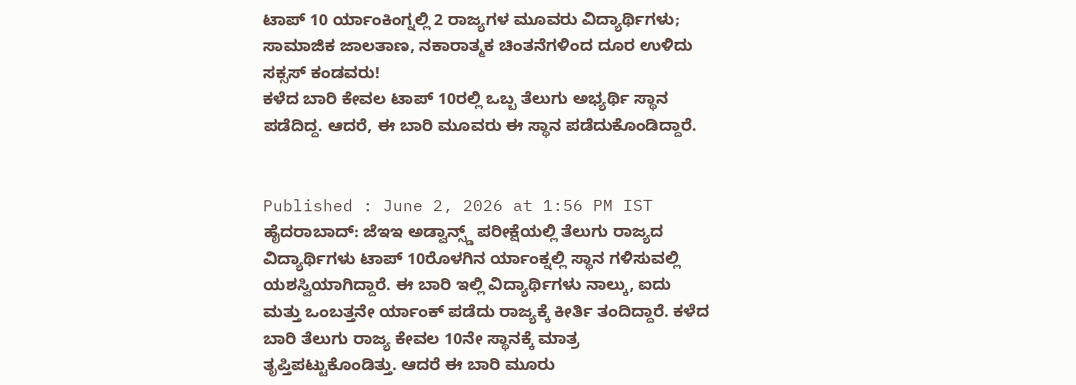ಟಾಪ್ 10 ರ್ಯಾಂಕಿಂಗ್ನಲ್ಲಿ 2 ರಾಜ್ಯಗಳ ಮೂವರು ವಿದ್ಯಾರ್ಥಿಗಳು; ಸಾಮಾಜಿಕ ಜಾಲತಾಣ, ನಕಾರಾತ್ಮಕ ಚಿಂತನೆಗಳಿಂದ ದೂರ ಉಳಿದು ಸಕ್ಸಸ್ ಕಂಡವರು!
ಕಳೆದ ಬಾರಿ ಕೇವಲ ಟಾಪ್ 10ರಲ್ಲಿ ಒಬ್ಬ ತೆಲುಗು ಅಭ್ಯರ್ಥಿ ಸ್ಥಾನ ಪಡೆದಿದ್ದ. ಆದರೆ, ಈ ಬಾರಿ ಮೂವರು ಈ ಸ್ಥಾನ ಪಡೆದುಕೊಂಡಿದ್ದಾರೆ.


Published : June 2, 2026 at 1:56 PM IST
ಹೈದರಾಬಾದ್: ಜೆಇಇ ಅಡ್ವಾನ್ಸ್ಡ್ ಪರೀಕ್ಷೆಯಲ್ಲಿ ತೆಲುಗು ರಾಜ್ಯದ ವಿದ್ಯಾರ್ಥಿಗಳು ಟಾಪ್ 10ರೊಳಗಿನ ರ್ಯಾಂಕ್ನಲ್ಲಿ ಸ್ಥಾನ ಗಳಿಸುವಲ್ಲಿ ಯಶಸ್ವಿಯಾಗಿದ್ದಾರೆ. ಈ ಬಾರಿ ಇಲ್ಲಿ ವಿದ್ಯಾರ್ಥಿಗಳು ನಾಲ್ಕು, ಐದು ಮತ್ತು ಒಂಬತ್ತನೇ ರ್ಯಾಂಕ್ ಪಡೆದು ರಾಜ್ಯಕ್ಕೆ ಕೀರ್ತಿ ತಂದಿದ್ದಾರೆ. ಕಳೆದ ಬಾರಿ ತೆಲುಗು ರಾಜ್ಯ ಕೇವಲ 10ನೇ ಸ್ಥಾನಕ್ಕೆ ಮಾತ್ರ ತೃಪ್ತಿಪಟ್ಟುಕೊಂಡಿತ್ತು. ಆದರೆ ಈ ಬಾರಿ ಮೂರು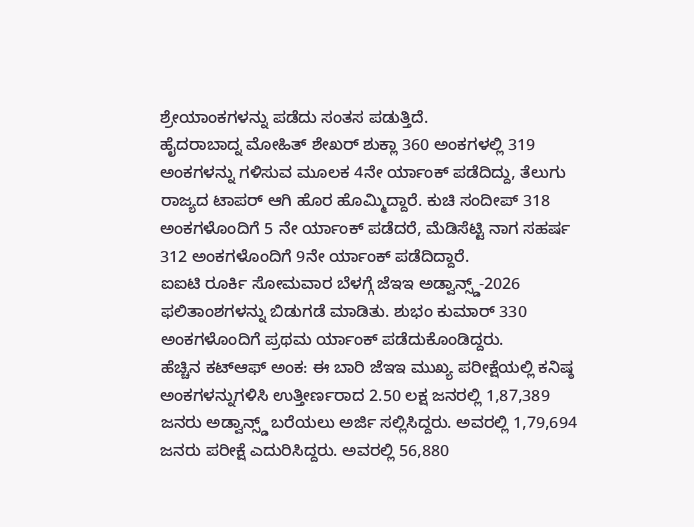ಶ್ರೇಯಾಂಕಗಳನ್ನು ಪಡೆದು ಸಂತಸ ಪಡುತ್ತಿದೆ.
ಹೈದರಾಬಾದ್ನ ಮೋಹಿತ್ ಶೇಖರ್ ಶುಕ್ಲಾ 360 ಅಂಕಗಳಲ್ಲಿ 319 ಅಂಕಗಳನ್ನು ಗಳಿಸುವ ಮೂಲಕ 4ನೇ ರ್ಯಾಂಕ್ ಪಡೆದಿದ್ದು, ತೆಲುಗು ರಾಜ್ಯದ ಟಾಪರ್ ಆಗಿ ಹೊರ ಹೊಮ್ಮಿದ್ದಾರೆ. ಕುಚಿ ಸಂದೀಪ್ 318 ಅಂಕಗಳೊಂದಿಗೆ 5 ನೇ ರ್ಯಾಂಕ್ ಪಡೆದರೆ, ಮೆಡಿಸೆಟ್ಟಿ ನಾಗ ಸಹರ್ಷ 312 ಅಂಕಗಳೊಂದಿಗೆ 9ನೇ ರ್ಯಾಂಕ್ ಪಡೆದಿದ್ದಾರೆ.
ಐಐಟಿ ರೂರ್ಕಿ ಸೋಮವಾರ ಬೆಳಗ್ಗೆ ಜೆಇಇ ಅಡ್ವಾನ್ಸ್ಡ್-2026 ಫಲಿತಾಂಶಗಳನ್ನು ಬಿಡುಗಡೆ ಮಾಡಿತು. ಶುಭಂ ಕುಮಾರ್ 330 ಅಂಕಗಳೊಂದಿಗೆ ಪ್ರಥಮ ರ್ಯಾಂಕ್ ಪಡೆದುಕೊಂಡಿದ್ದರು.
ಹೆಚ್ಚಿನ ಕಟ್ಆಫ್ ಅಂಕ: ಈ ಬಾರಿ ಜೆಇಇ ಮುಖ್ಯ ಪರೀಕ್ಷೆಯಲ್ಲಿ ಕನಿಷ್ಠ ಅಂಕಗಳನ್ನುಗಳಿಸಿ ಉತ್ತೀರ್ಣರಾದ 2.50 ಲಕ್ಷ ಜನರಲ್ಲಿ 1,87,389 ಜನರು ಅಡ್ವಾನ್ಸ್ಡ್ ಬರೆಯಲು ಅರ್ಜಿ ಸಲ್ಲಿಸಿದ್ದರು. ಅವರಲ್ಲಿ 1,79,694 ಜನರು ಪರೀಕ್ಷೆ ಎದುರಿಸಿದ್ದರು. ಅವರಲ್ಲಿ 56,880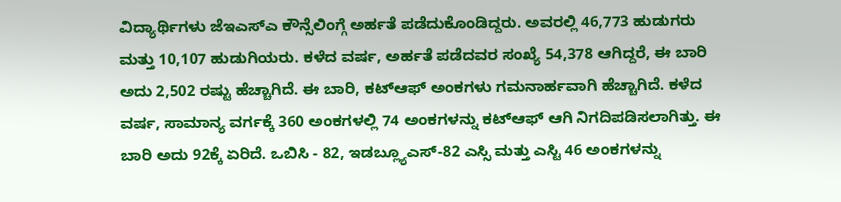ವಿದ್ಯಾರ್ಥಿಗಳು ಜೆಇಎಸ್ಎ ಕೌನ್ಸೆಲಿಂಗ್ಗೆ ಅರ್ಹತೆ ಪಡೆದುಕೊಂಡಿದ್ದರು. ಅವರಲ್ಲಿ 46,773 ಹುಡುಗರು ಮತ್ತು 10,107 ಹುಡುಗಿಯರು. ಕಳೆದ ವರ್ಷ, ಅರ್ಹತೆ ಪಡೆದವರ ಸಂಖ್ಯೆ 54,378 ಆಗಿದ್ದರೆ, ಈ ಬಾರಿ ಅದು 2,502 ರಷ್ಟು ಹೆಚ್ಚಾಗಿದೆ. ಈ ಬಾರಿ, ಕಟ್ಆಫ್ ಅಂಕಗಳು ಗಮನಾರ್ಹವಾಗಿ ಹೆಚ್ಚಾಗಿದೆ. ಕಳೆದ ವರ್ಷ, ಸಾಮಾನ್ಯ ವರ್ಗಕ್ಕೆ 360 ಅಂಕಗಳಲ್ಲಿ 74 ಅಂಕಗಳನ್ನು ಕಟ್ಆಫ್ ಆಗಿ ನಿಗದಿಪಡಿಸಲಾಗಿತ್ತು. ಈ ಬಾರಿ ಅದು 92ಕ್ಕೆ ಏರಿದೆ. ಒಬಿಸಿ - 82, ಇಡಬ್ಲ್ಯೂಎಸ್-82 ಎಸ್ಸಿ ಮತ್ತು ಎಸ್ಟಿ 46 ಅಂಕಗಳನ್ನು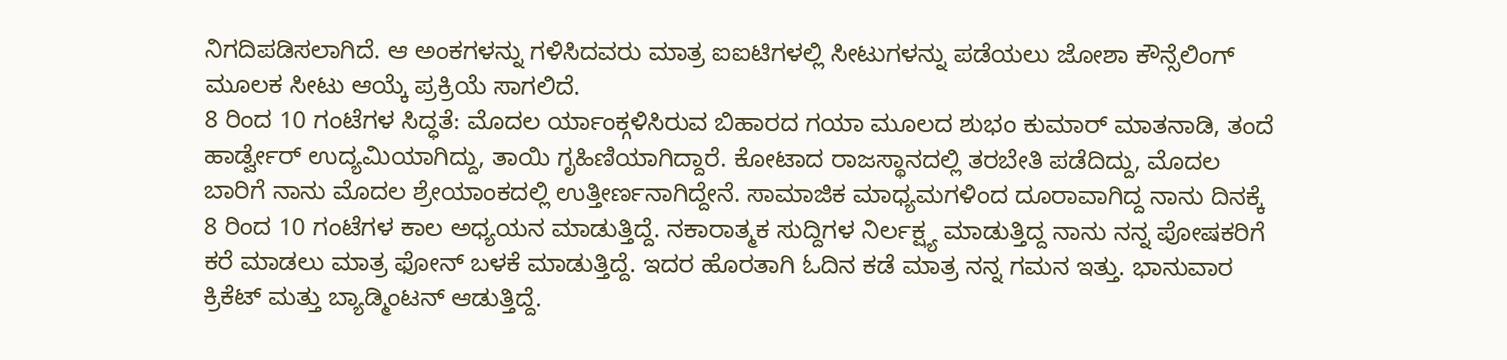ನಿಗದಿಪಡಿಸಲಾಗಿದೆ. ಆ ಅಂಕಗಳನ್ನು ಗಳಿಸಿದವರು ಮಾತ್ರ ಐಐಟಿಗಳಲ್ಲಿ ಸೀಟುಗಳನ್ನು ಪಡೆಯಲು ಜೋಶಾ ಕೌನ್ಸೆಲಿಂಗ್ ಮೂಲಕ ಸೀಟು ಆಯ್ಕೆ ಪ್ರಕ್ರಿಯೆ ಸಾಗಲಿದೆ.
8 ರಿಂದ 10 ಗಂಟೆಗಳ ಸಿದ್ಧತೆ: ಮೊದಲ ರ್ಯಾಂಕ್ಗಳಿಸಿರುವ ಬಿಹಾರದ ಗಯಾ ಮೂಲದ ಶುಭಂ ಕುಮಾರ್ ಮಾತನಾಡಿ, ತಂದೆ ಹಾರ್ಡ್ವೇರ್ ಉದ್ಯಮಿಯಾಗಿದ್ದು, ತಾಯಿ ಗೃಹಿಣಿಯಾಗಿದ್ದಾರೆ. ಕೋಟಾದ ರಾಜಸ್ಥಾನದಲ್ಲಿ ತರಬೇತಿ ಪಡೆದಿದ್ದು, ಮೊದಲ ಬಾರಿಗೆ ನಾನು ಮೊದಲ ಶ್ರೇಯಾಂಕದಲ್ಲಿ ಉತ್ತೀರ್ಣನಾಗಿದ್ದೇನೆ. ಸಾಮಾಜಿಕ ಮಾಧ್ಯಮಗಳಿಂದ ದೂರಾವಾಗಿದ್ದ ನಾನು ದಿನಕ್ಕೆ 8 ರಿಂದ 10 ಗಂಟೆಗಳ ಕಾಲ ಅಧ್ಯಯನ ಮಾಡುತ್ತಿದ್ದೆ. ನಕಾರಾತ್ಮಕ ಸುದ್ದಿಗಳ ನಿರ್ಲಕ್ಷ್ಯ ಮಾಡುತ್ತಿದ್ದ ನಾನು ನನ್ನ ಪೋಷಕರಿಗೆ ಕರೆ ಮಾಡಲು ಮಾತ್ರ ಫೋನ್ ಬಳಕೆ ಮಾಡುತ್ತಿದ್ದೆ. ಇದರ ಹೊರತಾಗಿ ಓದಿನ ಕಡೆ ಮಾತ್ರ ನನ್ನ ಗಮನ ಇತ್ತು. ಭಾನುವಾರ ಕ್ರಿಕೆಟ್ ಮತ್ತು ಬ್ಯಾಡ್ಮಿಂಟನ್ ಆಡುತ್ತಿದ್ದೆ.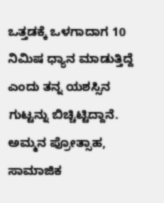ಒತ್ತಡಕ್ಕೆ ಒಳಗಾದಾಗ 10 ನಿಮಿಷ ಧ್ಯಾನ ಮಾಡುತ್ತಿದ್ದೆ ಎಂದು ತನ್ನ ಯಶಸ್ಸಿನ ಗುಟ್ಟನ್ನು ಬಿಚ್ಚಿಟ್ಟಿದ್ದಾನೆ.
ಅಮ್ಮನ ಪ್ರೋತ್ಸಾಹ, ಸಾಮಾಜಿಕ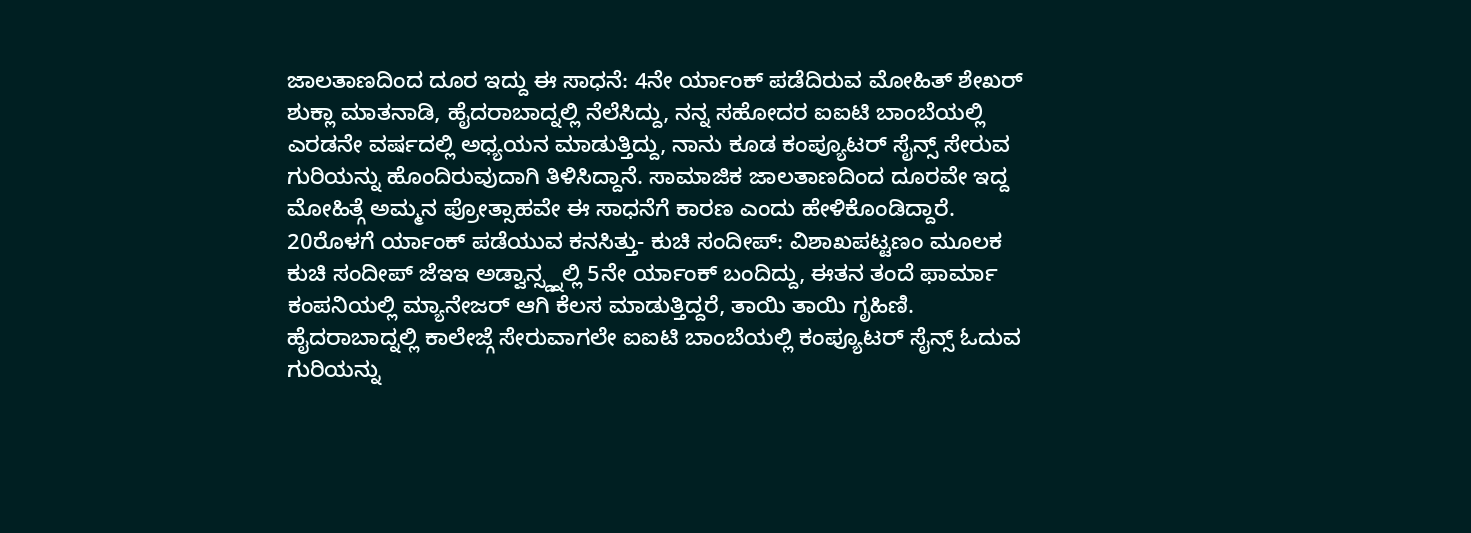ಜಾಲತಾಣದಿಂದ ದೂರ ಇದ್ದು ಈ ಸಾಧನೆ: 4ನೇ ರ್ಯಾಂಕ್ ಪಡೆದಿರುವ ಮೋಹಿತ್ ಶೇಖರ್ ಶುಕ್ಲಾ ಮಾತನಾಡಿ, ಹೈದರಾಬಾದ್ನಲ್ಲಿ ನೆಲೆಸಿದ್ದು, ನನ್ನ ಸಹೋದರ ಐಐಟಿ ಬಾಂಬೆಯಲ್ಲಿ ಎರಡನೇ ವರ್ಷದಲ್ಲಿ ಅಧ್ಯಯನ ಮಾಡುತ್ತಿದ್ದು, ನಾನು ಕೂಡ ಕಂಪ್ಯೂಟರ್ ಸೈನ್ಸ್ ಸೇರುವ ಗುರಿಯನ್ನು ಹೊಂದಿರುವುದಾಗಿ ತಿಳಿಸಿದ್ದಾನೆ. ಸಾಮಾಜಿಕ ಜಾಲತಾಣದಿಂದ ದೂರವೇ ಇದ್ದ ಮೋಹಿತ್ಗೆ ಅಮ್ಮನ ಪ್ರೋತ್ಸಾಹವೇ ಈ ಸಾಧನೆಗೆ ಕಾರಣ ಎಂದು ಹೇಳಿಕೊಂಡಿದ್ದಾರೆ.
20ರೊಳಗೆ ರ್ಯಾಂಕ್ ಪಡೆಯುವ ಕನಸಿತ್ತು- ಕುಚಿ ಸಂದೀಪ್: ವಿಶಾಖಪಟ್ಟಣಂ ಮೂಲಕ ಕುಚಿ ಸಂದೀಪ್ ಜೆಇಇ ಅಡ್ವಾನ್ಸ್ಡ್ನಲ್ಲಿ 5ನೇ ರ್ಯಾಂಕ್ ಬಂದಿದ್ದು, ಈತನ ತಂದೆ ಫಾರ್ಮಾ ಕಂಪನಿಯಲ್ಲಿ ಮ್ಯಾನೇಜರ್ ಆಗಿ ಕೆಲಸ ಮಾಡುತ್ತಿದ್ದರೆ, ತಾಯಿ ತಾಯಿ ಗೃಹಿಣಿ. ಹೈದರಾಬಾದ್ನಲ್ಲಿ ಕಾಲೇಜ್ಗೆ ಸೇರುವಾಗಲೇ ಐಐಟಿ ಬಾಂಬೆಯಲ್ಲಿ ಕಂಪ್ಯೂಟರ್ ಸೈನ್ಸ್ ಓದುವ ಗುರಿಯನ್ನು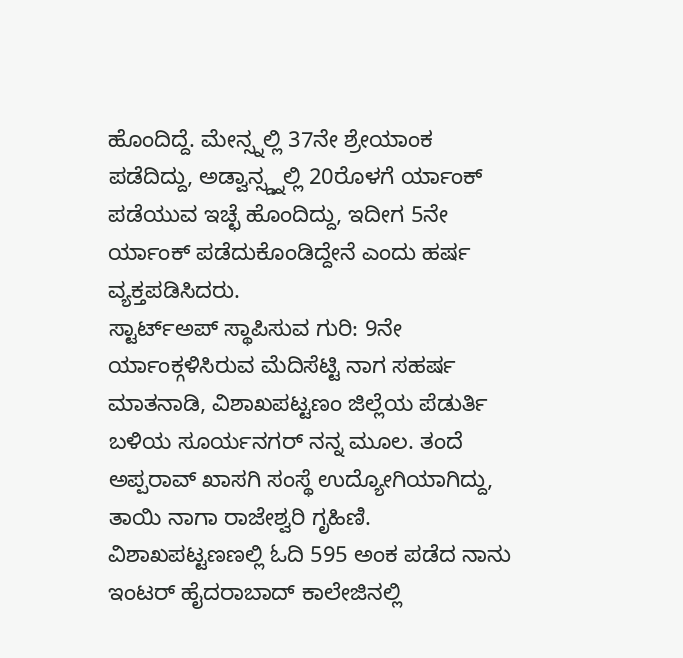ಹೊಂದಿದ್ದೆ. ಮೇನ್ಸ್ನಲ್ಲಿ 37ನೇ ಶ್ರೇಯಾಂಕ ಪಡೆದಿದ್ದು, ಅಡ್ವಾನ್ಸ್ಡ್ನಲ್ಲಿ 20ರೊಳಗೆ ರ್ಯಾಂಕ್ ಪಡೆಯುವ ಇಚ್ಛೆ ಹೊಂದಿದ್ದು, ಇದೀಗ 5ನೇ ರ್ಯಾಂಕ್ ಪಡೆದುಕೊಂಡಿದ್ದೇನೆ ಎಂದು ಹರ್ಷ ವ್ಯಕ್ತಪಡಿಸಿದರು.
ಸ್ಟಾರ್ಟ್ಅಪ್ ಸ್ಥಾಪಿಸುವ ಗುರಿ: 9ನೇ ರ್ಯಾಂಕ್ಗಳಿಸಿರುವ ಮೆದಿಸೆಟ್ಟಿ ನಾಗ ಸಹರ್ಷ ಮಾತನಾಡಿ, ವಿಶಾಖಪಟ್ಟಣಂ ಜಿಲ್ಲೆಯ ಪೆಡುರ್ತಿ ಬಳಿಯ ಸೂರ್ಯನಗರ್ ನನ್ನ ಮೂಲ. ತಂದೆ ಅಪ್ಪರಾವ್ ಖಾಸಗಿ ಸಂಸ್ಥೆ ಉದ್ಯೋಗಿಯಾಗಿದ್ದು, ತಾಯಿ ನಾಗಾ ರಾಜೇಶ್ವರಿ ಗೃಹಿಣಿ. ವಿಶಾಖಪಟ್ಟಣಣಲ್ಲಿ ಓದಿ 595 ಅಂಕ ಪಡೆದ ನಾನು ಇಂಟರ್ ಹೈದರಾಬಾದ್ ಕಾಲೇಜಿನಲ್ಲಿ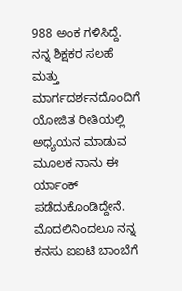988 ಅಂಕ ಗಳಿಸಿದ್ದೆ. ನನ್ನ ಶಿಕ್ಷಕರ ಸಲಹೆ ಮತ್ತು ಮಾರ್ಗದರ್ಶನದೊಂದಿಗೆ ಯೋಜಿತ ರೀತಿಯಲ್ಲಿ ಅಧ್ಯಯನ ಮಾಡುವ ಮೂಲಕ ನಾನು ಈ ರ್ಯಾಂಕ್ ಪಡೆದುಕೊಂಡಿದ್ದೇನೆ. ಮೊದಲಿನಿಂದಲೂ ನನ್ನ ಕನಸು ಐಐಟಿ ಬಾಂಬೆಗೆ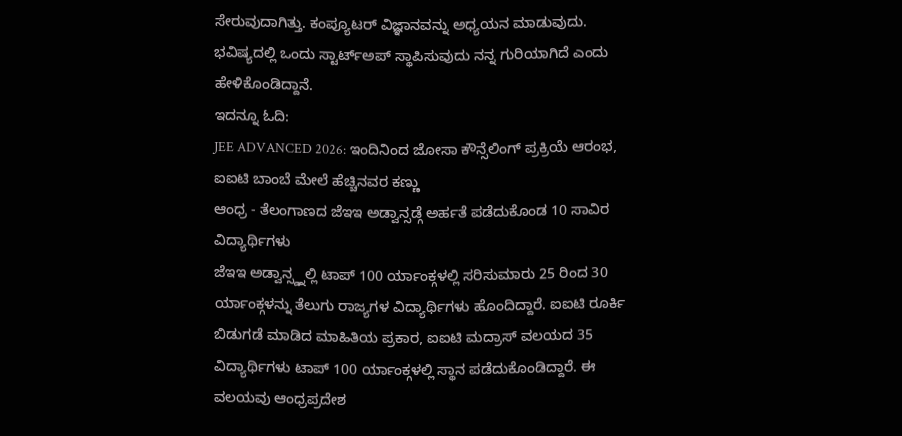ಸೇರುವುದಾಗಿತ್ತು. ಕಂಪ್ಯೂಟರ್ ವಿಜ್ಞಾನವನ್ನು ಅಧ್ಯಯನ ಮಾಡುವುದು. ಭವಿಷ್ಯದಲ್ಲಿ ಒಂದು ಸ್ಟಾರ್ಟ್ಅಪ್ ಸ್ಥಾಪಿಸುವುದು ನನ್ನ ಗುರಿಯಾಗಿದೆ ಎಂದು ಹೇಳಿಕೊಂಡಿದ್ದಾನೆ.
ಇದನ್ನೂ ಓದಿ:
JEE ADVANCED 2026: ಇಂದಿನಿಂದ ಜೋಸಾ ಕೌನ್ಸೆಲಿಂಗ್ ಪ್ರಕ್ರಿಯೆ ಆರಂಭ, ಐಐಟಿ ಬಾಂಬೆ ಮೇಲೆ ಹೆಚ್ಚಿನವರ ಕಣ್ಣು
ಆಂಧ್ರ - ತೆಲಂಗಾಣದ ಜೆಇಇ ಅಡ್ವಾನ್ಸಡ್ಗೆ ಅರ್ಹತೆ ಪಡೆದುಕೊಂಡ 10 ಸಾವಿರ ವಿದ್ಯಾರ್ಥಿಗಳು
ಜೆಇಇ ಅಡ್ವಾನ್ಸ್ಡ್ನಲ್ಲಿ ಟಾಪ್ 100 ರ್ಯಾಂಕ್ಗಳಲ್ಲಿ ಸರಿಸುಮಾರು 25 ರಿಂದ 30 ರ್ಯಾಂಕ್ಗಳನ್ನು ತೆಲುಗು ರಾಜ್ಯಗಳ ವಿದ್ಯಾರ್ಥಿಗಳು ಹೊಂದಿದ್ದಾರೆ. ಐಐಟಿ ರೂರ್ಕಿ ಬಿಡುಗಡೆ ಮಾಡಿದ ಮಾಹಿತಿಯ ಪ್ರಕಾರ, ಐಐಟಿ ಮದ್ರಾಸ್ ವಲಯದ 35 ವಿದ್ಯಾರ್ಥಿಗಳು ಟಾಪ್ 100 ರ್ಯಾಂಕ್ಗಳಲ್ಲಿ ಸ್ಥಾನ ಪಡೆದುಕೊಂಡಿದ್ದಾರೆ. ಈ ವಲಯವು ಆಂಧ್ರಪ್ರದೇಶ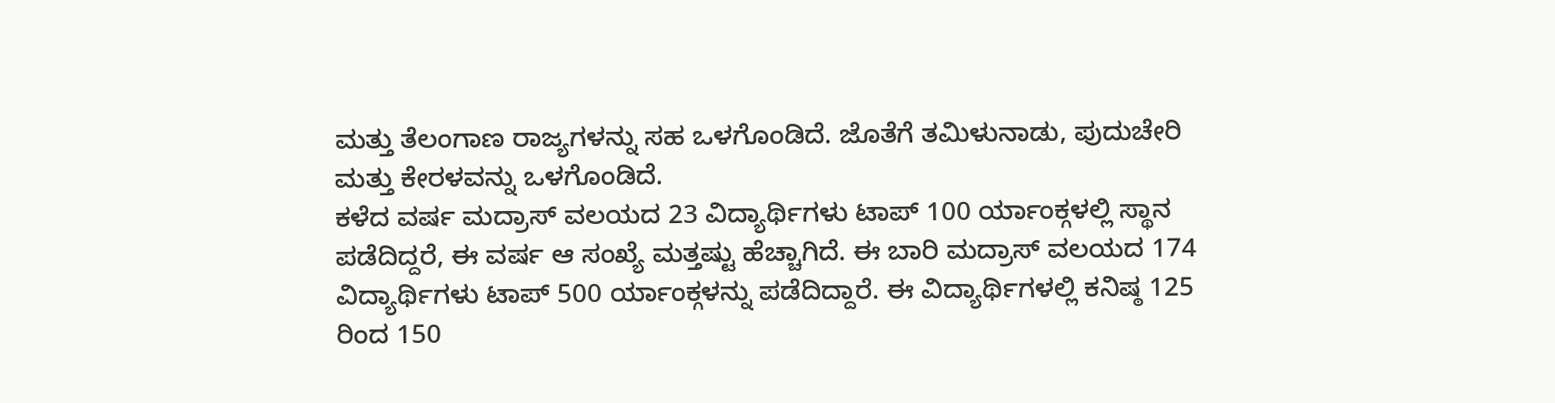ಮತ್ತು ತೆಲಂಗಾಣ ರಾಜ್ಯಗಳನ್ನು ಸಹ ಒಳಗೊಂಡಿದೆ. ಜೊತೆಗೆ ತಮಿಳುನಾಡು, ಪುದುಚೇರಿ ಮತ್ತು ಕೇರಳವನ್ನು ಒಳಗೊಂಡಿದೆ.
ಕಳೆದ ವರ್ಷ ಮದ್ರಾಸ್ ವಲಯದ 23 ವಿದ್ಯಾರ್ಥಿಗಳು ಟಾಪ್ 100 ರ್ಯಾಂಕ್ಗಳಲ್ಲಿ ಸ್ಥಾನ ಪಡೆದಿದ್ದರೆ, ಈ ವರ್ಷ ಆ ಸಂಖ್ಯೆ ಮತ್ತಷ್ಟು ಹೆಚ್ಚಾಗಿದೆ. ಈ ಬಾರಿ ಮದ್ರಾಸ್ ವಲಯದ 174 ವಿದ್ಯಾರ್ಥಿಗಳು ಟಾಪ್ 500 ರ್ಯಾಂಕ್ಗಳನ್ನು ಪಡೆದಿದ್ದಾರೆ. ಈ ವಿದ್ಯಾರ್ಥಿಗಳಲ್ಲಿ ಕನಿಷ್ಠ 125 ರಿಂದ 150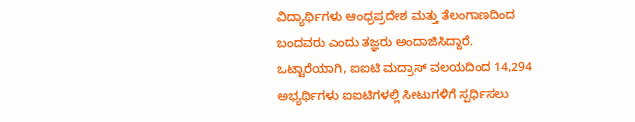ವಿದ್ಯಾರ್ಥಿಗಳು ಆಂಧ್ರಪ್ರದೇಶ ಮತ್ತು ತೆಲಂಗಾಣದಿಂದ ಬಂದವರು ಎಂದು ತಜ್ಞರು ಅಂದಾಜಿಸಿದ್ದಾರೆ.
ಒಟ್ಟಾರೆಯಾಗಿ, ಐಐಟಿ ಮದ್ರಾಸ್ ವಲಯದಿಂದ 14,294 ಅಭ್ಯರ್ಥಿಗಳು ಐಐಟಿಗಳಲ್ಲಿ ಸೀಟುಗಳಿಗೆ ಸ್ಪರ್ಧಿಸಲು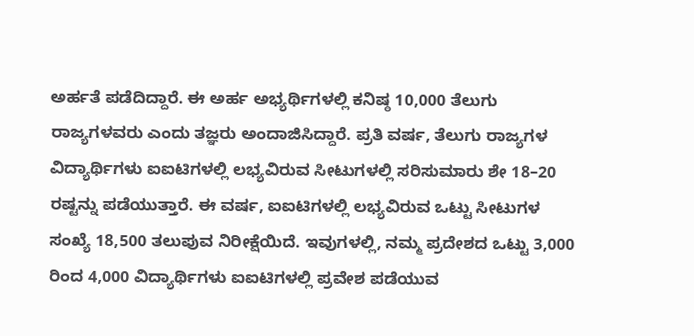ಅರ್ಹತೆ ಪಡೆದಿದ್ದಾರೆ. ಈ ಅರ್ಹ ಅಭ್ಯರ್ಥಿಗಳಲ್ಲಿ ಕನಿಷ್ಠ 10,000 ತೆಲುಗು ರಾಜ್ಯಗಳವರು ಎಂದು ತಜ್ಞರು ಅಂದಾಜಿಸಿದ್ದಾರೆ. ಪ್ರತಿ ವರ್ಷ, ತೆಲುಗು ರಾಜ್ಯಗಳ ವಿದ್ಯಾರ್ಥಿಗಳು ಐಐಟಿಗಳಲ್ಲಿ ಲಭ್ಯವಿರುವ ಸೀಟುಗಳಲ್ಲಿ ಸರಿಸುಮಾರು ಶೇ 18–20 ರಷ್ಟನ್ನು ಪಡೆಯುತ್ತಾರೆ. ಈ ವರ್ಷ, ಐಐಟಿಗಳಲ್ಲಿ ಲಭ್ಯವಿರುವ ಒಟ್ಟು ಸೀಟುಗಳ ಸಂಖ್ಯೆ 18,500 ತಲುಪುವ ನಿರೀಕ್ಷೆಯಿದೆ. ಇವುಗಳಲ್ಲಿ, ನಮ್ಮ ಪ್ರದೇಶದ ಒಟ್ಟು 3,000 ರಿಂದ 4,000 ವಿದ್ಯಾರ್ಥಿಗಳು ಐಐಟಿಗಳಲ್ಲಿ ಪ್ರವೇಶ ಪಡೆಯುವ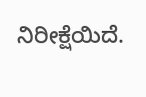ನಿರೀಕ್ಷೆಯಿದೆ.